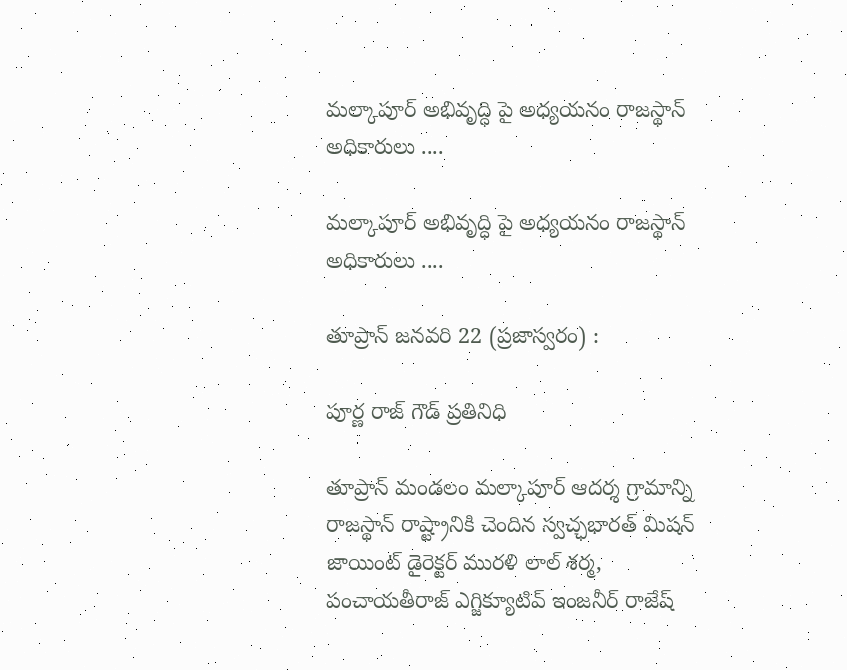మల్కాపూర్ అభివృద్ధి పై అధ్యయనం రాజస్థాన్ అధికారులు ....

మల్కాపూర్ అభివృద్ధి పై అధ్యయనం రాజస్థాన్ అధికారులు ....

తూప్రాన్ జనవరి 22 (ప్రజాస్వరం) :

పూర్ణ రాజ్ గౌడ్ ప్రతినిధి

తూప్రాన్ మండలం మల్కాపూర్ ఆదర్శ గ్రామాన్ని రాజస్థాన్ రాష్ట్రానికి చెందిన స్వచ్ఛభారత్ మిషన్ జాయింట్ డైరెక్టర్ మురళి లాల్ శర్మ, పంచాయతీరాజ్ ఎగ్జిక్యూటివ్ ఇంజనీర్ రాజేష్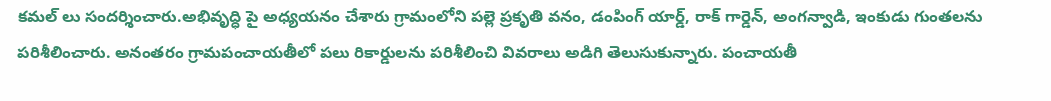కమల్ లు సందర్శించారు.అభివృద్ధి పై అధ్యయనం చేశారు గ్రామంలోని పల్లె ప్రకృతి వనం, డంపింగ్ యార్డ్, రాక్ గార్డెన్, అంగన్వాడి, ఇంకుడు గుంతలను పరిశీలించారు. అనంతరం గ్రామపంచాయతీలో పలు రికార్డులను పరిశీలించి వివరాలు అడిగి తెలుసుకున్నారు. పంచాయతీ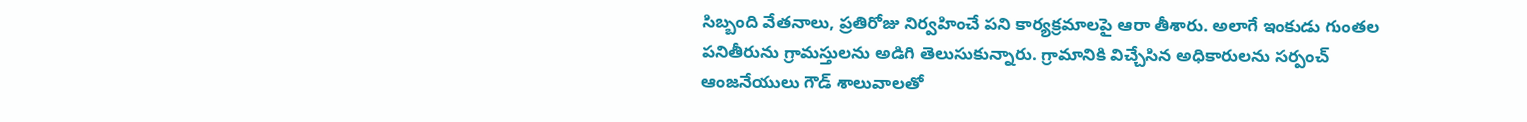సిబ్బంది వేతనాలు, ప్రతిరోజు నిర్వహించే పని కార్యక్రమాలపై ఆరా తీశారు. అలాగే ఇంకుడు గుంతల పనితీరును గ్రామస్తులను అడిగి తెలుసుకున్నారు. గ్రామానికి విచ్చేసిన అధికారులను సర్పంచ్ ఆంజనేయులు గౌడ్ శాలువాలతో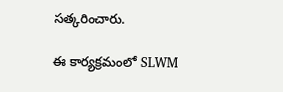సత్కరించారు.

ఈ కార్యక్రమంలో SLWM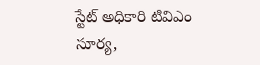స్టేట్ అధికారి టివిఎం సూర్య,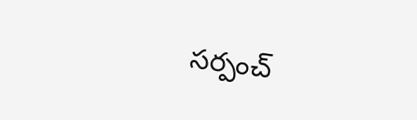సర్పంచ్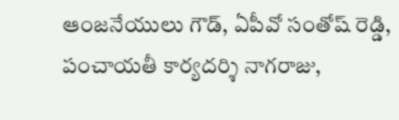ఆంజనేయులు గౌడ్, ఏపీవో సంతోష్ రెడ్డి, పంచాయతీ కార్యదర్శి నాగరాజు,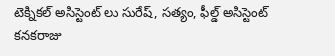టెక్నికల్ అసిస్టెంట్ లు సురేష్, సత్యం, ఫీల్డ్ అసిస్టెంట్ కనకరాజు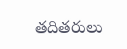తదితరులు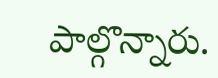పాల్గొన్నారు.